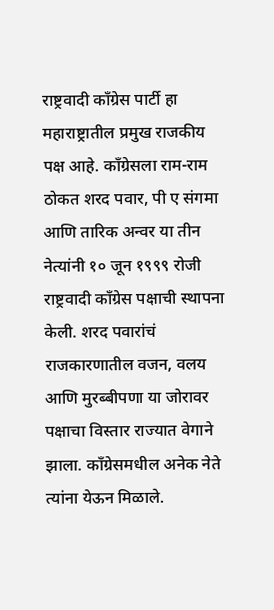राष्ट्रवादी काँग्रेस पार्टी हा महाराष्ट्रातील प्रमुख राजकीय पक्ष आहे. काँग्रेसला राम-राम ठोकत शरद पवार, पी ए संगमा आणि तारिक अन्वर या तीन नेत्यांनी १० जून १९९९ रोजी राष्ट्रवादी काँग्रेस पक्षाची स्थापना केली. शरद पवारांचं राजकारणातील वजन, वलय आणि मुरब्बीपणा या जोरावर पक्षाचा विस्तार राज्यात वेगाने झाला. काँग्रेसमधील अनेक नेते त्यांना येऊन मिळाले.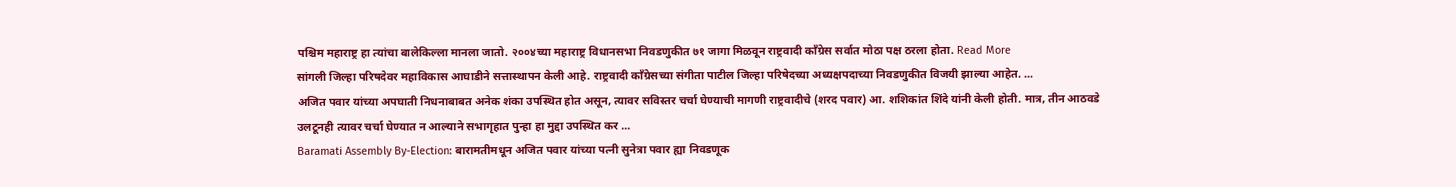पश्चिम महाराष्ट्र हा त्यांचा बालेकिल्ला मानला जातो. २००४च्या महाराष्ट्र विधानसभा निवडणुकीत ७१ जागा मिळवून राष्ट्रवादी काँग्रेस सर्वात मोठा पक्ष ठरला होता. Read More
सांगली जिल्हा परिषदेवर महाविकास आघाडीने सत्तास्थापन केली आहे. राष्ट्रवादी काँग्रेसच्या संगीता पाटील जिल्हा परिषेदच्या अध्यक्षपदाच्या निवडणुकीत विजयी झाल्या आहेत. ...
अजित पवार यांच्या अपघाती निधनाबाबत अनेक शंका उपस्थित होत असून, त्यावर सविस्तर चर्चा घेण्याची मागणी राष्ट्रवादीचे (शरद पवार) आ. शशिकांत शिंदे यांनी केली होती. मात्र, तीन आठवडे उलटूनही त्यावर चर्चा घेण्यात न आल्याने सभागृहात पुन्हा हा मुद्दा उपस्थित कर ...
Baramati Assembly By-Election: बारामतीमधून अजित पवार यांच्या पत्नी सुनेत्रा पवार ह्या निवडणूक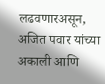लढवणारअसून, अजित पवार यांच्या अकाली आणि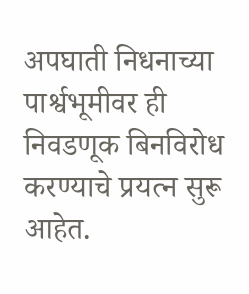अपघाती निधनाच्या पार्श्वभूमीवर ही निवडणूक बिनविरोध करण्याचे प्रयत्न सुरू आहेत.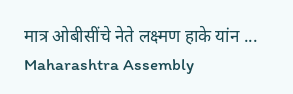मात्र ओबीसींचे नेते लक्ष्मण हाके यांन ...
Maharashtra Assembly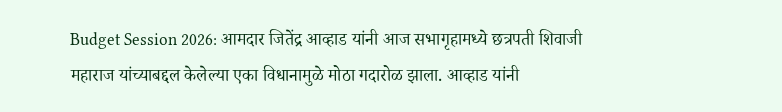Budget Session 2026: आमदार जितेंद्र आव्हाड यांनी आज सभागृहामध्ये छत्रपती शिवाजी महाराज यांच्याबद्दल केलेल्या एका विधानामुळे मोठा गदारोळ झाला. आव्हाड यांनी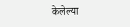केलेल्या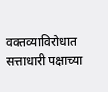वक्तव्याविरोधात सत्ताधारी पक्षाच्या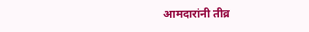आमदारांनी तीव्र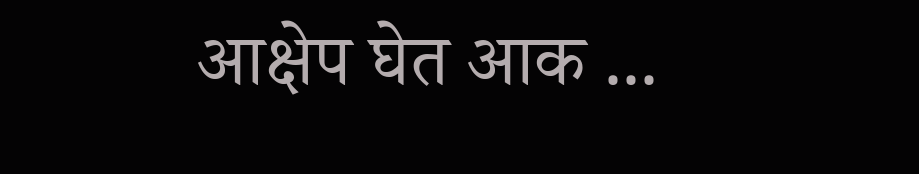आक्षेप घेत आक ...